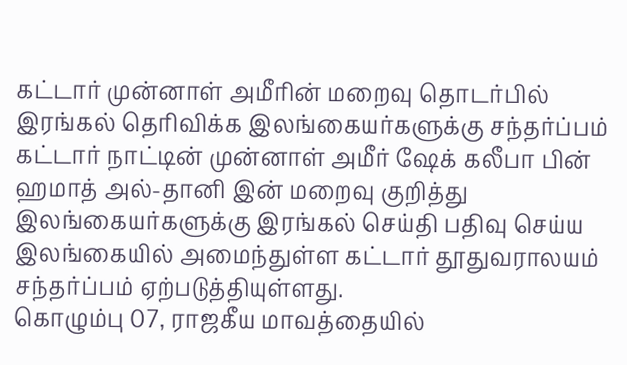கட்டார் முன்னாள் அமீரின் மறைவு தொடர்பில் இரங்கல் தெரிவிக்க இலங்கையர்களுக்கு சந்தர்ப்பம்
கட்டார் நாட்டின் முன்னாள் அமீர் ஷேக் கலீபா பின் ஹமாத் அல்-தானி இன் மறைவு குறித்து இலங்கையர்களுக்கு இரங்கல் செய்தி பதிவு செய்ய இலங்கையில் அமைந்துள்ள கட்டார் தூதுவராலயம் சந்தர்ப்பம் ஏற்படுத்தியுள்ளது.
கொழும்பு 07, ராஜகீய மாவத்தையில்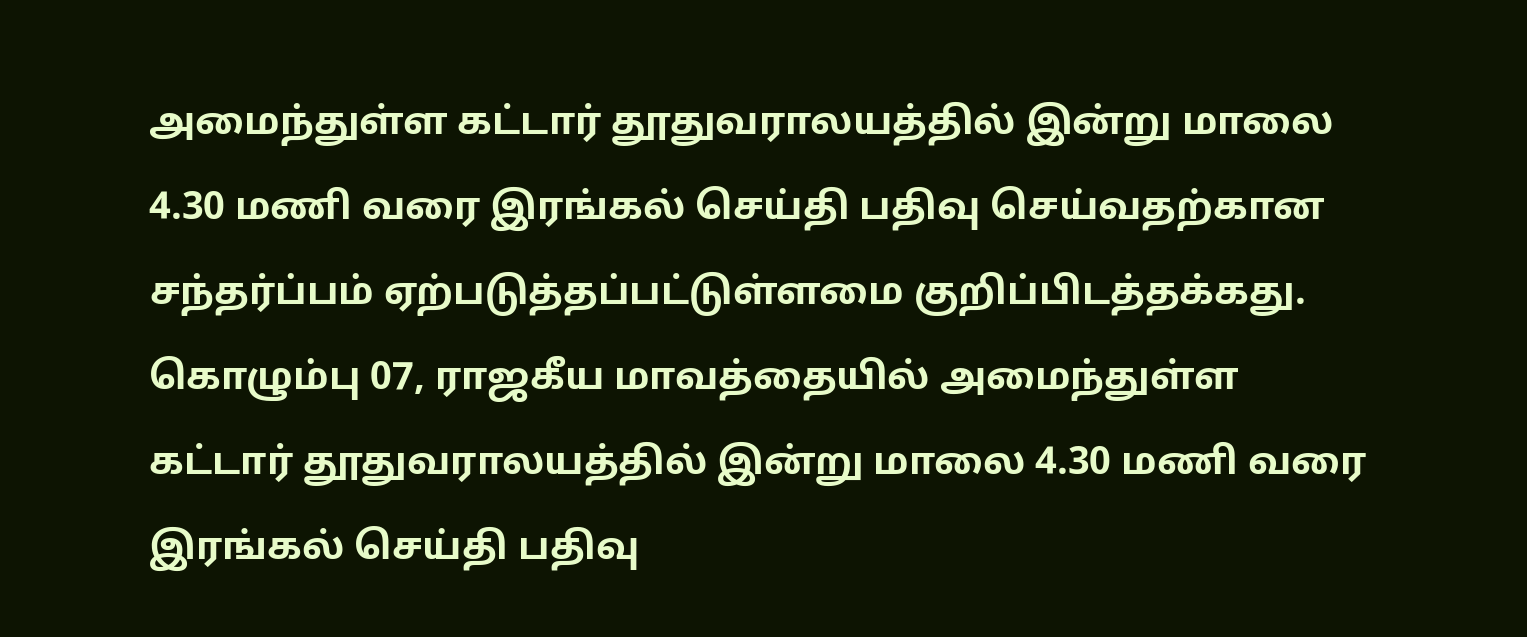அமைந்துள்ள கட்டார் தூதுவராலயத்தில் இன்று மாலை 4.30 மணி வரை இரங்கல் செய்தி பதிவு செய்வதற்கான சந்தர்ப்பம் ஏற்படுத்தப்பட்டுள்ளமை குறிப்பிடத்தக்கது.
கொழும்பு 07, ராஜகீய மாவத்தையில் அமைந்துள்ள கட்டார் தூதுவராலயத்தில் இன்று மாலை 4.30 மணி வரை இரங்கல் செய்தி பதிவு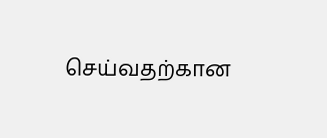செய்வதற்கான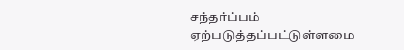சந்தர்ப்பம் ஏற்படுத்தப்பட்டுள்ளமை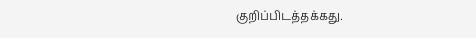குறிப்பிடத்தக்கது.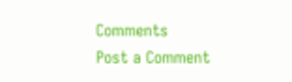Comments
Post a Comment